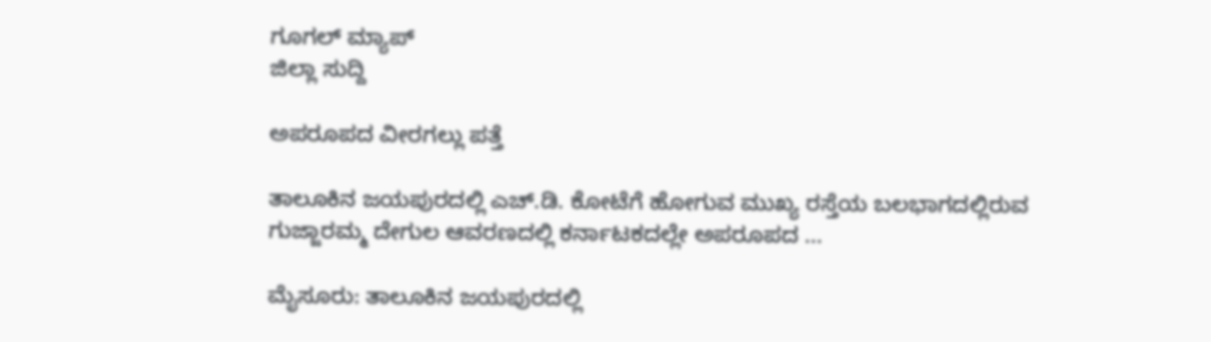ಗೂಗಲ್ ಮ್ಯಾಪ್
ಜಿಲ್ಲಾ ಸುದ್ದಿ

ಅಪರೂಪದ ವೀರಗಲ್ಲು ಪತ್ತೆ

ತಾಲೂಕಿನ ಜಯಪುರದಲ್ಲಿ ಎಚ್.ಡಿ. ಕೋಟೆಗೆ ಹೋಗುವ ಮುಖ್ಯ ರಸ್ತೆಯ ಬಲಭಾಗದಲ್ಲಿರುವ ಗುಜ್ಜಾರಮ್ಮ ದೇಗುಲ ಆವರಣದಲ್ಲಿ ಕರ್ನಾಟಕದಲ್ಲೇ ಅಪರೂಪದ ...

ಮೈಸೂರು: ತಾಲೂಕಿನ ಜಯಪುರದಲ್ಲಿ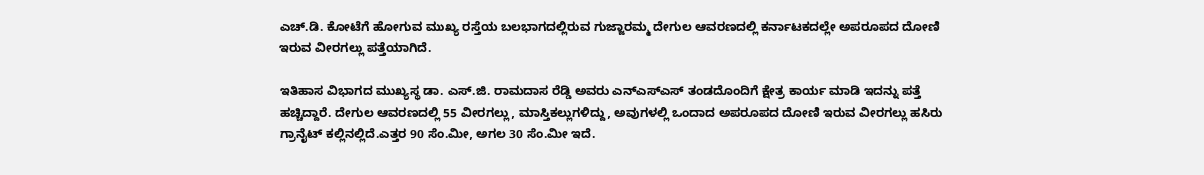ಎಚ್.ಡಿ. ಕೋಟೆಗೆ ಹೋಗುವ ಮುಖ್ಯ ರಸ್ತೆಯ ಬಲಭಾಗದಲ್ಲಿರುವ ಗುಜ್ಜಾರಮ್ಮ ದೇಗುಲ ಆವರಣದಲ್ಲಿ ಕರ್ನಾಟಕದಲ್ಲೇ ಅಪರೂಪದ ದೋಣಿ ಇರುವ ವೀರಗಲ್ಲು ಪತ್ತೆಯಾಗಿದೆ.

ಇತಿಹಾಸ ವಿಭಾಗದ ಮುಖ್ಯಸ್ಥ ಡಾ. ಎಸ್.ಜಿ. ರಾಮದಾಸ ರೆಡ್ಡಿ ಅವರು ಎನ್‍ಎಸ್‍ಎಸ್ ತಂಡದೊಂದಿಗೆ ಕ್ಷೇತ್ರ ಕಾರ್ಯ ಮಾಡಿ ಇದನ್ನು ಪತ್ತೆ ಹಚ್ಚಿದ್ದಾರೆ. ದೇಗುಲ ಆವರಣದಲ್ಲಿ 55 ವೀರಗಲ್ಲು, ಮಾಸ್ತಿಕಲ್ಲುಗಳಿದ್ದು, ಅವುಗಳಲ್ಲಿ ಒಂದಾದ ಅಪರೂಪದ ದೋಣಿ ಇರುವ ವೀರಗಲ್ಲು ಹಸಿರು ಗ್ರಾನೈಟ್ ಕಲ್ಲಿನಲ್ಲಿದೆ.ಎತ್ತರ 90 ಸೆಂ.ಮೀ, ಅಗಲ 30 ಸೆಂ.ಮೀ ಇದೆ.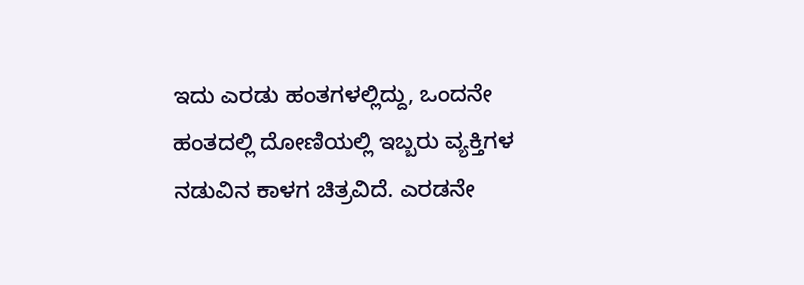ಇದು ಎರಡು ಹಂತಗಳಲ್ಲಿದ್ದು, ಒಂದನೇ ಹಂತದಲ್ಲಿ ದೋಣಿಯಲ್ಲಿ ಇಬ್ಬರು ವ್ಯಕ್ತಿಗಳ ನಡುವಿನ ಕಾಳಗ ಚಿತ್ರವಿದೆ. ಎರಡನೇ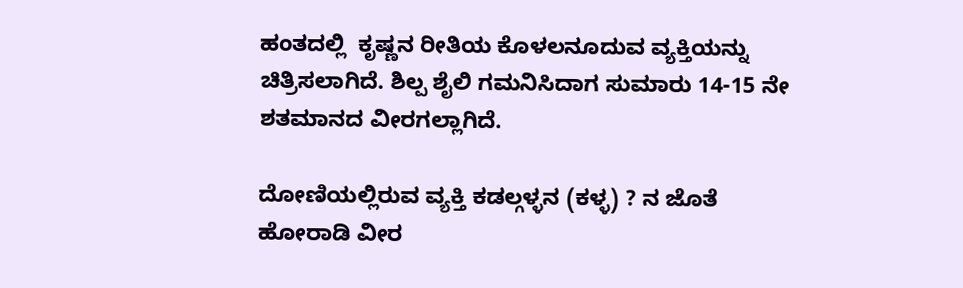ಹಂತದಲ್ಲಿ  ಕೃಷ್ಣನ ರೀತಿಯ ಕೊಳಲನೂದುವ ವ್ಯಕ್ತಿಯನ್ನು ಚಿತ್ರಿಸಲಾಗಿದೆ. ಶಿಲ್ಪ ಶೈಲಿ ಗಮನಿಸಿದಾಗ ಸುಮಾರು 14-15 ನೇ ಶತಮಾನದ ವೀರಗಲ್ಲಾಗಿದೆ.

ದೋಣಿಯಲ್ಲಿರುವ ವ್ಯಕ್ತಿ ಕಡಲ್ಗಳ್ಳನ (ಕಳ್ಳ) ? ನ ಜೊತೆ ಹೋರಾಡಿ ವೀರ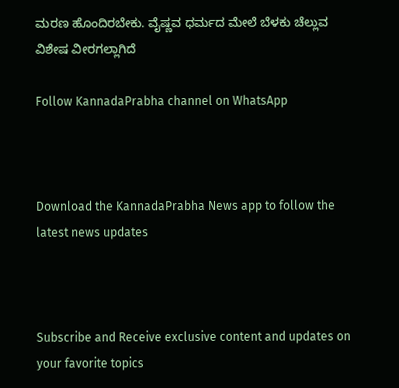ಮರಣ ಹೊಂದಿರಬೇಕು. ವೈಷ್ಣವ ಧರ್ಮದ ಮೇಲೆ ಬೆಳಕು ಚೆಲ್ಲುವ ವಿಶೇಷ ವೀರಗಲ್ಲಾಗಿದೆ

Follow KannadaPrabha channel on WhatsApp



Download the KannadaPrabha News app to follow the latest news updates



Subscribe and Receive exclusive content and updates on your favorite topics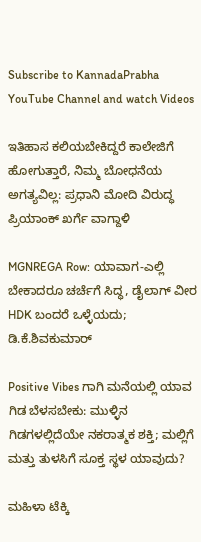Subscribe to KannadaPrabha YouTube Channel and watch Videos

ಇತಿಹಾಸ ಕಲಿಯಬೇಕಿದ್ದರೆ ಕಾಲೇಜಿಗೆ ಹೋಗುತ್ತಾರೆ, ನಿಮ್ಮ ಬೋಧನೆಯ ಅಗತ್ಯವಿಲ್ಲ: ಪ್ರಧಾನಿ ಮೋದಿ ವಿರುದ್ಧ ಪ್ರಿಯಾಂಕ್ ಖರ್ಗೆ ವಾಗ್ದಾಳಿ

MGNREGA Row: ಯಾವಾಗ-ಎಲ್ಲಿ ಬೇಕಾದರೂ ಚರ್ಚೆಗೆ ಸಿದ್ಧ, ಡೈಲಾಗ್‌ ವೀರ HDK ಬಂದರೆ ಒಳ್ಳೆಯದು; ಡಿ.ಕೆ.ಶಿವಕುಮಾರ್

Positive Vibes ಗಾಗಿ ಮನೆಯಲ್ಲಿ ಯಾವ ಗಿಡ ಬೆಳಸಬೇಕು: ಮುಳ್ಳಿನ ಗಿಡಗಳಲ್ಲಿದೆಯೇ ನಕರಾತ್ಮಕ ಶಕ್ತಿ; ಮಲ್ಲಿಗೆ ಮತ್ತು ತುಳಸಿಗೆ ಸೂಕ್ತ ಸ್ಥಳ ಯಾವುದು?

ಮಹಿಳಾ ಟೆಕ್ಕಿ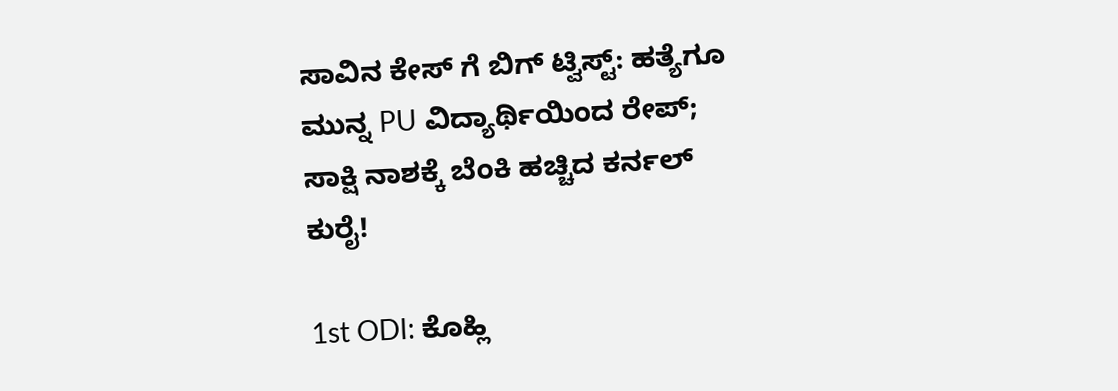ಸಾವಿನ ಕೇಸ್ ಗೆ ಬಿಗ್ ಟ್ವಿಸ್ಟ್: ಹತ್ಯೆಗೂ ಮುನ್ನ PU ವಿದ್ಯಾರ್ಥಿಯಿಂದ ರೇಪ್; ಸಾಕ್ಷಿ ನಾಶಕ್ಕೆ ಬೆಂಕಿ ಹಚ್ಚಿದ ಕರ್ನಲ್ ಕುರೈ!

1st ODI: ಕೊಹ್ಲಿ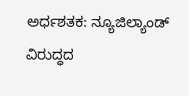ಅರ್ಧಶತಕ: ನ್ಯೂಜಿಲ್ಯಾಂಡ್ ವಿರುದ್ಧದ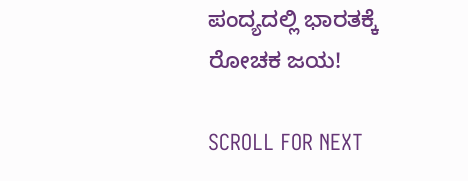ಪಂದ್ಯದಲ್ಲಿ ಭಾರತಕ್ಕೆ ರೋಚಕ ಜಯ!

SCROLL FOR NEXT